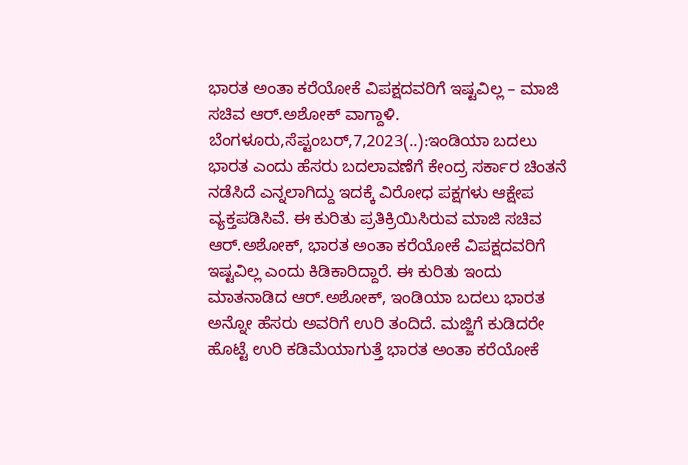ಭಾರತ ಅಂತಾ ಕರೆಯೋಕೆ ವಿಪಕ್ಷದವರಿಗೆ ಇಷ್ಟವಿಲ್ಲ – ಮಾಜಿ ಸಚಿವ ಆರ್.ಅಶೋಕ್ ವಾಗ್ದಾಳಿ. ಬೆಂಗಳೂರು,ಸೆಪ್ಟಂಬರ್,7,2023(..):ಇಂಡಿಯಾ ಬದಲು ಭಾರತ ಎಂದು ಹೆಸರು ಬದಲಾವಣೆಗೆ ಕೇಂದ್ರ ಸರ್ಕಾರ ಚಿಂತನೆ ನಡೆಸಿದೆ ಎನ್ನಲಾಗಿದ್ದು ಇದಕ್ಕೆ ವಿರೋಧ ಪಕ್ಷಗಳು ಆಕ್ಷೇಪ ವ್ಯಕ್ತಪಡಿಸಿವೆ. ಈ ಕುರಿತು ಪ್ರತಿಕ್ರಿಯಿಸಿರುವ ಮಾಜಿ ಸಚಿವ ಆರ್.ಅಶೋಕ್, ಭಾರತ ಅಂತಾ ಕರೆಯೋಕೆ ವಿಪಕ್ಷದವರಿಗೆ ಇಷ್ಟವಿಲ್ಲ ಎಂದು ಕಿಡಿಕಾರಿದ್ದಾರೆ. ಈ ಕುರಿತು ಇಂದು ಮಾತನಾಡಿದ ಆರ್.ಅಶೋಕ್, ಇಂಡಿಯಾ ಬದಲು ಭಾರತ ಅನ್ನೋ ಹೆಸರು ಅವರಿಗೆ ಉರಿ ತಂದಿದೆ. ಮಜ್ಜಿಗೆ ಕುಡಿದರೇ ಹೊಟ್ಟೆ ಉರಿ ಕಡಿಮೆಯಾಗುತ್ತೆ ಭಾರತ ಅಂತಾ ಕರೆಯೋಕೆ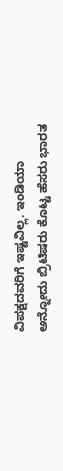ವಿಪಕ್ಷದವರಿಗೆ ಇಷ್ಟವಿಲ್ಲ. ಇಂಡಿಯಾ ಅನ್ನೋದು ಬ್ರಿಟಿಷರು ಕೊಟ್ಟ ಹೆಸರು ಭಾರತ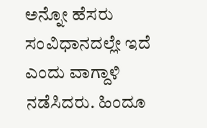ಅನ್ನೋ ಹೆಸರು ಸಂವಿಧಾನದಲ್ಲೇ ಇದೆ ಎಂದು ವಾಗ್ದಾಳಿ ನಡೆಸಿದರು. ಹಿಂದೂ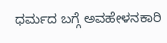ಧರ್ಮದ ಬಗ್ಗೆ ಅವಹೇಳನಕಾರಿ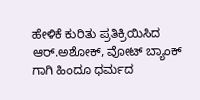ಹೇಳಿಕೆ ಕುರಿತು ಪ್ರತಿಕ್ರಿಯಿಸಿದ ಆರ್.ಅಶೋಕ್, ವೋಟ್ ಬ್ಯಾಂಕ್ ಗಾಗಿ ಹಿಂದೂ ಧರ್ಮದ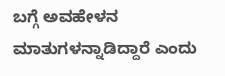ಬಗ್ಗೆ ಅವಹೇಳನ ಮಾತುಗಳನ್ನಾಡಿದ್ದಾರೆ ಎಂದು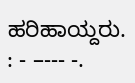ಹರಿಹಾಯ್ದರು. : - –--- -.